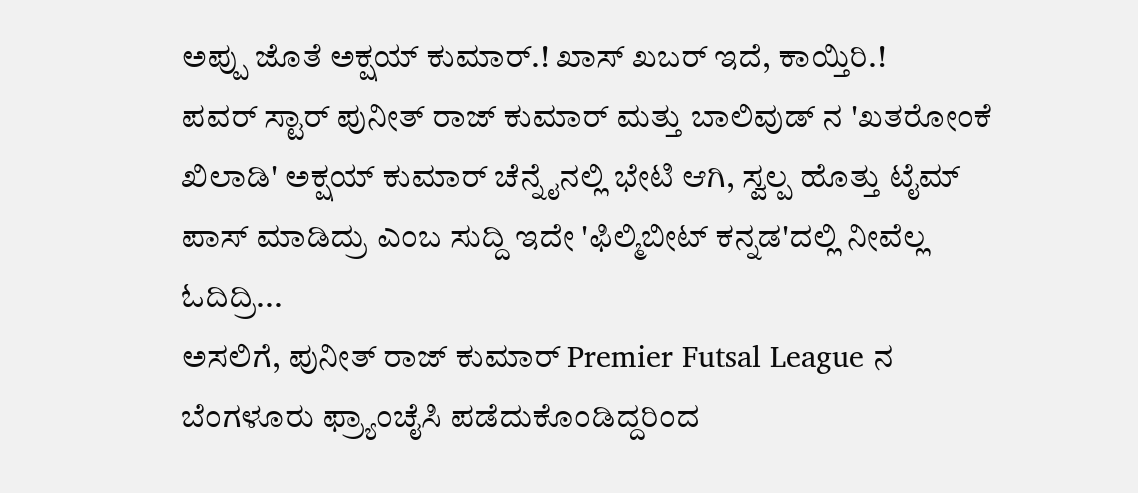ಅಪ್ಪು ಜೊತೆ ಅಕ್ಷಯ್ ಕುಮಾರ್.! ಖಾಸ್ ಖಬರ್ ಇದೆ, ಕಾಯ್ತಿರಿ.!
ಪವರ್ ಸ್ಟಾರ್ ಪುನೀತ್ ರಾಜ್ ಕುಮಾರ್ ಮತ್ತು ಬಾಲಿವುಡ್ ನ 'ಖತರೋಂಕೆ ಖಿಲಾಡಿ' ಅಕ್ಷಯ್ ಕುಮಾರ್ ಚೆನ್ನೈನಲ್ಲಿ ಭೇಟಿ ಆಗಿ, ಸ್ವಲ್ಪ ಹೊತ್ತು ಟೈಮ್ ಪಾಸ್ ಮಾಡಿದ್ರು ಎಂಬ ಸುದ್ದಿ ಇದೇ 'ಫಿಲ್ಮಿಬೀಟ್ ಕನ್ನಡ'ದಲ್ಲಿ ನೀವೆಲ್ಲ ಓದಿದ್ರಿ...
ಅಸಲಿಗೆ, ಪುನೀತ್ ರಾಜ್ ಕುಮಾರ್ Premier Futsal League ನ ಬೆಂಗಳೂರು ಫ್ರ್ಯಾಂಚೈಸಿ ಪಡೆದುಕೊಂಡಿದ್ದರಿಂದ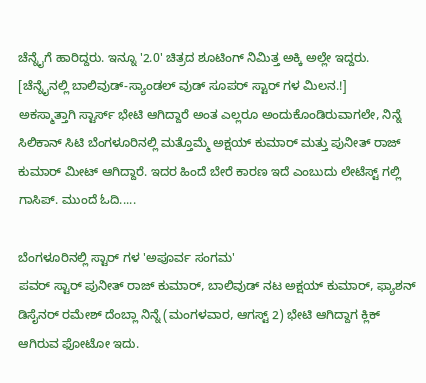ಚೆನ್ನೈಗೆ ಹಾರಿದ್ದರು. ಇನ್ನೂ '2.0' ಚಿತ್ರದ ಶೂಟಿಂಗ್ ನಿಮಿತ್ತ ಅಕ್ಕಿ ಅಲ್ಲೇ ಇದ್ದರು. [ಚೆನ್ನೈನಲ್ಲಿ ಬಾಲಿವುಡ್-ಸ್ಯಾಂಡಲ್ ವುಡ್ ಸೂಪರ್ ಸ್ಟಾರ್ ಗಳ ಮಿಲನ.!]
ಅಕಸ್ಮಾತ್ತಾಗಿ ಸ್ಟಾರ್ಸ್ ಭೇಟಿ ಆಗಿದ್ದಾರೆ ಅಂತ ಎಲ್ಲರೂ ಅಂದುಕೊಂಡಿರುವಾಗಲೇ, ನಿನ್ನೆ ಸಿಲಿಕಾನ್ ಸಿಟಿ ಬೆಂಗಳೂರಿನಲ್ಲಿ ಮತ್ತೊಮ್ಮೆ ಅಕ್ಷಯ್ ಕುಮಾರ್ ಮತ್ತು ಪುನೀತ್ ರಾಜ್ ಕುಮಾರ್ ಮೀಟ್ ಆಗಿದ್ದಾರೆ. ಇದರ ಹಿಂದೆ ಬೇರೆ ಕಾರಣ ಇದೆ ಎಂಬುದು ಲೇಟೆಸ್ಟ್ ಗಲ್ಲಿ ಗಾಸಿಪ್. ಮುಂದೆ ಓದಿ.....

ಬೆಂಗಳೂರಿನಲ್ಲಿ ಸ್ಟಾರ್ ಗಳ 'ಅಪೂರ್ವ ಸಂಗಮ'
ಪವರ್ ಸ್ಟಾರ್ ಪುನೀತ್ ರಾಜ್ ಕುಮಾರ್, ಬಾಲಿವುಡ್ ನಟ ಅಕ್ಷಯ್ ಕುಮಾರ್, ಫ್ಯಾಶನ್ ಡಿಸೈನರ್ ರಮೇಶ್ ದೆಂಬ್ಲಾ ನಿನ್ನೆ (ಮಂಗಳವಾರ, ಆಗಸ್ಟ್ 2) ಭೇಟಿ ಆಗಿದ್ದಾಗ ಕ್ಲಿಕ್ ಆಗಿರುವ ಫೋಟೋ ಇದು.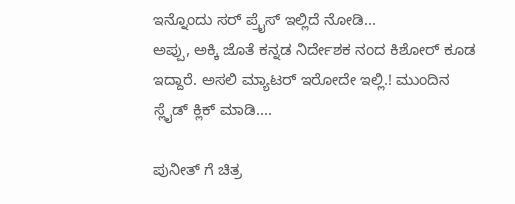ಇನ್ನೊಂದು ಸರ್ ಪ್ರೈಸ್ ಇಲ್ಲಿದೆ ನೋಡಿ...
ಅಪ್ಪು, ಅಕ್ಕಿ ಜೊತೆ ಕನ್ನಡ ನಿರ್ದೇಶಕ ನಂದ ಕಿಶೋರ್ ಕೂಡ ಇದ್ದಾರೆ. ಅಸಲಿ ಮ್ಯಾಟರ್ ಇರೋದೇ ಇಲ್ಲಿ.! ಮುಂದಿನ ಸ್ಲೈಡ್ ಕ್ಲಿಕ್ ಮಾಡಿ....

ಪುನೀತ್ ಗೆ ಚಿತ್ರ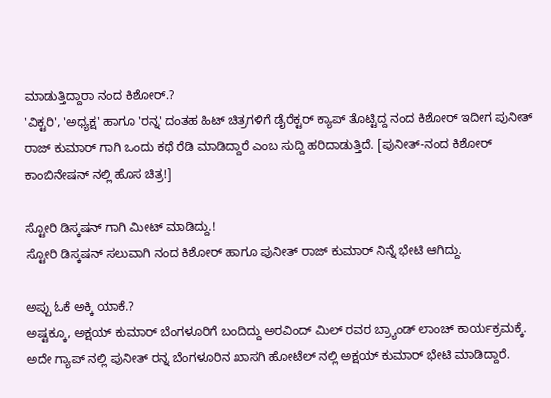ಮಾಡುತ್ತಿದ್ದಾರಾ ನಂದ ಕಿಶೋರ್.?
'ವಿಕ್ಟರಿ', 'ಅಧ್ಯಕ್ಷ' ಹಾಗೂ 'ರನ್ನ' ದಂತಹ ಹಿಟ್ ಚಿತ್ರಗಳಿಗೆ ಡೈರೆಕ್ಟರ್ ಕ್ಯಾಪ್ ತೊಟ್ಟಿದ್ದ ನಂದ ಕಿಶೋರ್ ಇದೀಗ ಪುನೀತ್ ರಾಜ್ ಕುಮಾರ್ ಗಾಗಿ ಒಂದು ಕಥೆ ರೆಡಿ ಮಾಡಿದ್ದಾರೆ ಎಂಬ ಸುದ್ದಿ ಹರಿದಾಡುತ್ತಿದೆ. [ಪುನೀತ್-ನಂದ ಕಿಶೋರ್ ಕಾಂಬಿನೇಷನ್ ನಲ್ಲಿ ಹೊಸ ಚಿತ್ರ!]

ಸ್ಟೋರಿ ಡಿಸ್ಕಷನ್ ಗಾಗಿ ಮೀಟ್ ಮಾಡಿದ್ದು.!
ಸ್ಟೋರಿ ಡಿಸ್ಕಷನ್ ಸಲುವಾಗಿ ನಂದ ಕಿಶೋರ್ ಹಾಗೂ ಪುನೀತ್ ರಾಜ್ ಕುಮಾರ್ ನಿನ್ನೆ ಭೇಟಿ ಆಗಿದ್ದು.

ಅಪ್ಪು ಓಕೆ ಅಕ್ಕಿ ಯಾಕೆ.?
ಅಷ್ಟಕ್ಕೂ, ಅಕ್ಷಯ್ ಕುಮಾರ್ ಬೆಂಗಳೂರಿಗೆ ಬಂದಿದ್ದು ಅರವಿಂದ್ ಮಿಲ್ ರವರ ಬ್ರ್ಯಾಂಡ್ ಲಾಂಚ್ ಕಾರ್ಯಕ್ರಮಕ್ಕೆ. ಅದೇ ಗ್ಯಾಪ್ ನಲ್ಲಿ ಪುನೀತ್ ರನ್ನ ಬೆಂಗಳೂರಿನ ಖಾಸಗಿ ಹೋಟೆಲ್ ನಲ್ಲಿ ಅಕ್ಷಯ್ ಕುಮಾರ್ ಭೇಟಿ ಮಾಡಿದ್ದಾರೆ.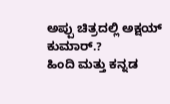ಅಪ್ಪು ಚಿತ್ರದಲ್ಲಿ ಅಕ್ಷಯ್ ಕುಮಾರ್.?
ಹಿಂದಿ ಮತ್ತು ಕನ್ನಡ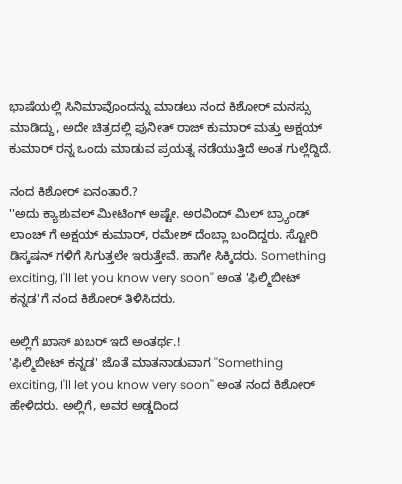ಭಾಷೆಯಲ್ಲಿ ಸಿನಿಮಾವೊಂದನ್ನು ಮಾಡಲು ನಂದ ಕಿಶೋರ್ ಮನಸ್ಸು ಮಾಡಿದ್ದು, ಅದೇ ಚಿತ್ರದಲ್ಲಿ ಪುನೀತ್ ರಾಜ್ ಕುಮಾರ್ ಮತ್ತು ಅಕ್ಷಯ್ ಕುಮಾರ್ ರನ್ನ ಒಂದು ಮಾಡುವ ಪ್ರಯತ್ನ ನಡೆಯುತ್ತಿದೆ ಅಂತ ಗುಲ್ಲೆದ್ದಿದೆ.

ನಂದ ಕಿಶೋರ್ ಏನಂತಾರೆ.?
''ಅದು ಕ್ಯಾಶುವಲ್ ಮೀಟಿಂಗ್ ಅಷ್ಟೇ. ಅರವಿಂದ್ ಮಿಲ್ ಬ್ರ್ಯಾಂಡ್ ಲಾಂಚ್ ಗೆ ಅಕ್ಷಯ್ ಕುಮಾರ್, ರಮೇಶ್ ದೆಂಬ್ಲಾ ಬಂದಿದ್ದರು. ಸ್ಟೋರಿ ಡಿಸ್ಕಷನ್ ಗಳಿಗೆ ಸಿಗುತ್ತಲೇ ಇರುತ್ತೇವೆ. ಹಾಗೇ ಸಿಕ್ಕಿದರು. Something exciting, I'll let you know very soon'' ಅಂತ 'ಫಿಲ್ಮಿಬೀಟ್ ಕನ್ನಡ'ಗೆ ನಂದ ಕಿಶೋರ್ ತಿಳಿಸಿದರು.

ಅಲ್ಲಿಗೆ ಖಾಸ್ ಖಬರ್ ಇದೆ ಅಂತರ್ಥ.!
'ಫಿಲ್ಮಿಬೀಟ್ ಕನ್ನಡ' ಜೊತೆ ಮಾತನಾಡುವಾಗ ''Something exciting, I'll let you know very soon'' ಅಂತ ನಂದ ಕಿಶೋರ್ ಹೇಳಿದರು. ಅಲ್ಲಿಗೆ, ಅವರ ಅಡ್ಡದಿಂದ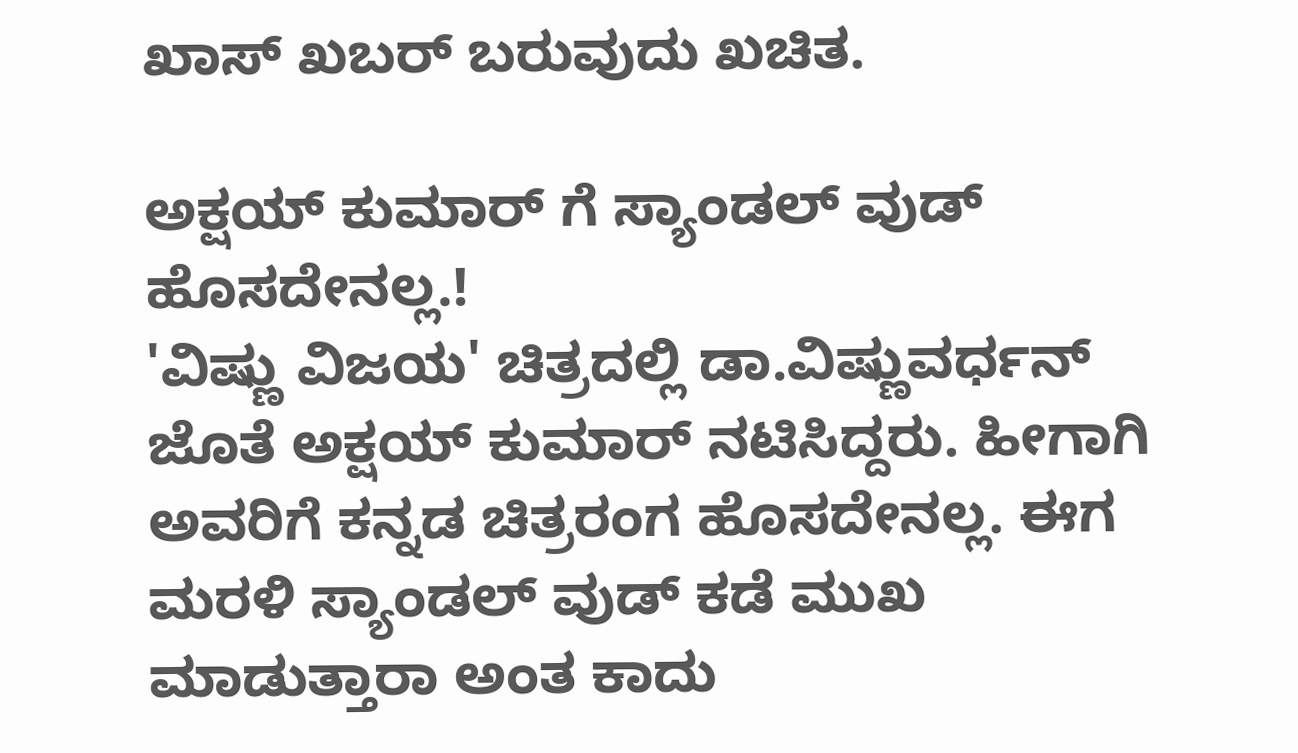ಖಾಸ್ ಖಬರ್ ಬರುವುದು ಖಚಿತ.

ಅಕ್ಷಯ್ ಕುಮಾರ್ ಗೆ ಸ್ಯಾಂಡಲ್ ವುಡ್ ಹೊಸದೇನಲ್ಲ.!
'ವಿಷ್ಣು ವಿಜಯ' ಚಿತ್ರದಲ್ಲಿ ಡಾ.ವಿಷ್ಣುವರ್ಧನ್ ಜೊತೆ ಅಕ್ಷಯ್ ಕುಮಾರ್ ನಟಿಸಿದ್ದರು. ಹೀಗಾಗಿ ಅವರಿಗೆ ಕನ್ನಡ ಚಿತ್ರರಂಗ ಹೊಸದೇನಲ್ಲ. ಈಗ ಮರಳಿ ಸ್ಯಾಂಡಲ್ ವುಡ್ ಕಡೆ ಮುಖ ಮಾಡುತ್ತಾರಾ ಅಂತ ಕಾದು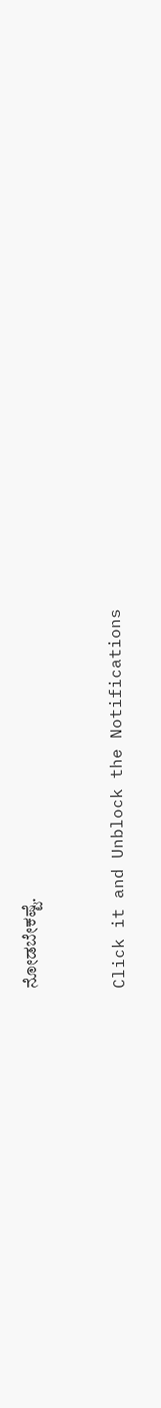ನೋಡಬೇಕಷ್ಟೆ.


Click it and Unblock the Notifications